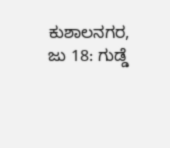ಕುಶಾಲನಗರ, ಜು 18: ಗುಡ್ಡೆ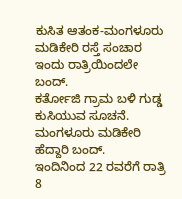ಕುಸಿತ ಆತಂಕ-ಮಂಗಳೂರು ಮಡಿಕೇರಿ ರಸ್ತೆ ಸಂಚಾರ ಇಂದು ರಾತ್ರಿಯಿಂದಲೇ ಬಂದ್.
ಕರ್ತೋಜಿ ಗ್ರಾಮ ಬಳಿ ಗುಡ್ಡ ಕುಸಿಯುವ ಸೂಚನೆ.
ಮಂಗಳೂರು ಮಡಿಕೇರಿ ಹೆದ್ದಾರಿ ಬಂದ್.
ಇಂದಿನಿಂದ 22 ರವರೆಗೆ ರಾತ್ರಿ 8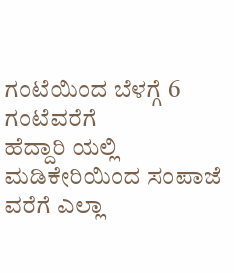ಗಂಟೆಯಿಂದ ಬೆಳಗ್ಗೆ 6 ಗಂಟೆವರೆಗೆ
ಹೆದ್ದಾರಿ ಯಲ್ಲಿ ಮಡಿಕೇರಿಯಿಂದ ಸಂಪಾಜೆ ವರೆಗೆ ಎಲ್ಲಾ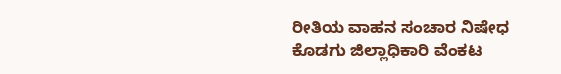ರೀತಿಯ ವಾಹನ ಸಂಚಾರ ನಿಷೇಧ
ಕೊಡಗು ಜಿಲ್ಲಾಧಿಕಾರಿ ವೆಂಕಟ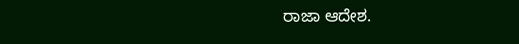ರಾಜಾ ಆದೇಶ.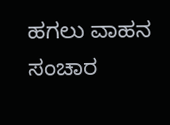ಹಗಲು ವಾಹನ ಸಂಚಾರ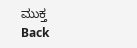ಮುಕ್ತ
Back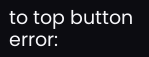to top button
error: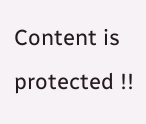Content is protected !!